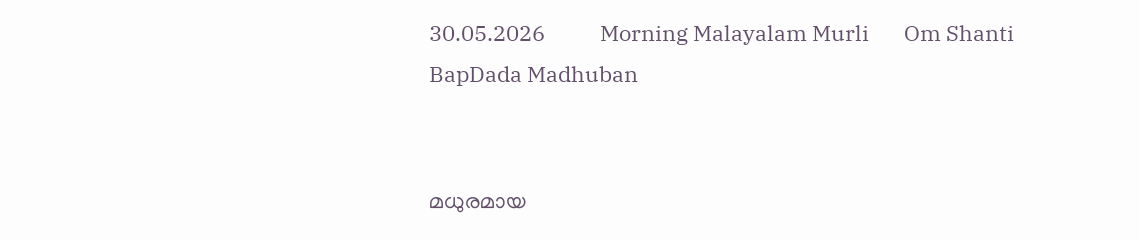30.05.2026           Morning Malayalam Murli       Om Shanti           BapDada Madhuban


മധുരമായ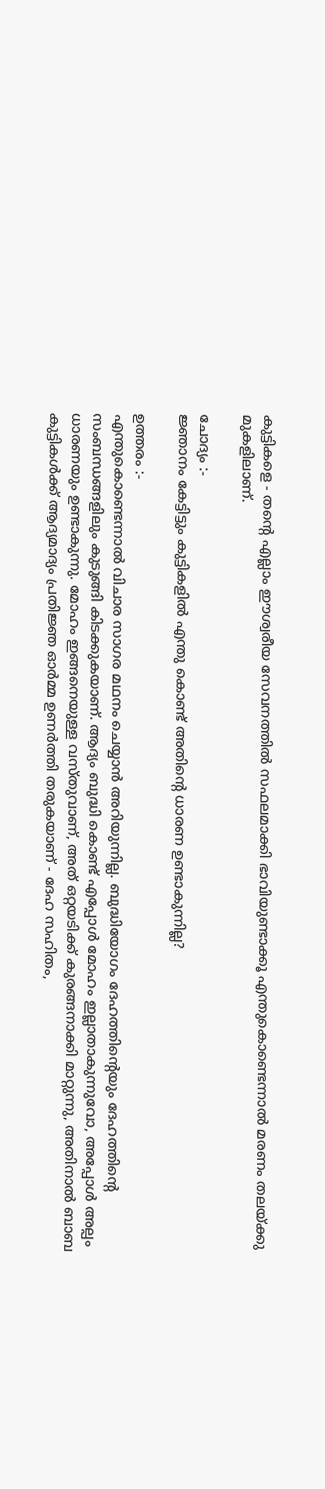കുട്ടികളെ - തന്റെ എല്ലാം ഈശ്വരീയ സേവനത്തിൽ സഫലമാക്കി ഭാവിയുണ്ടാക്കൂ എന്തുകൊണ്ടെന്നാൽ മരണം തലയ്ക്കു മുകളിലാണ്.

ചോദ്യം :-
ജ്ഞാനം കേട്ടിട്ടും കുട്ടികളിൽ എന്തു കൊണ്ട് അതിന്റെ ധാരണ ഉണ്ടാകുന്നില്ല?

ഉത്തരം :-
എന്തുകൊണ്ടെന്നാൽ വിചാര സാഗര മഥനം ചെയ്യാൻ അറിയുന്നില്ല. ബുദ്ധിയോഗം ദേഹത്തിന്റെയും ദേഹത്തിന്റെ സംബന്ധങ്ങളിലും കുടുങ്ങി കിടക്കുകയാണ്. ആദ്യം ബുദ്ധി കൊണ്ട് എപ്പോൾ മോഹം ഇല്ലാതാകുന്നുവോ, അപ്പോൾ അല്പം ധാരണയും ഉണ്ടാകുന്നു. മോഹം ഇങ്ങനെയുള്ള വസ്തുവാണ്, അത് ഒറ്റയടിക്ക് കുരങ്ങനാക്കി മാറ്റുന്നു, അതിനാൽ ബാബ കുട്ടികൾക്ക് ആദ്യമാദ്യം പ്രതിജ്ഞ ഓർമ്മ ഉണർത്തി തരുകയാണ് - ദേഹ സഹിതം,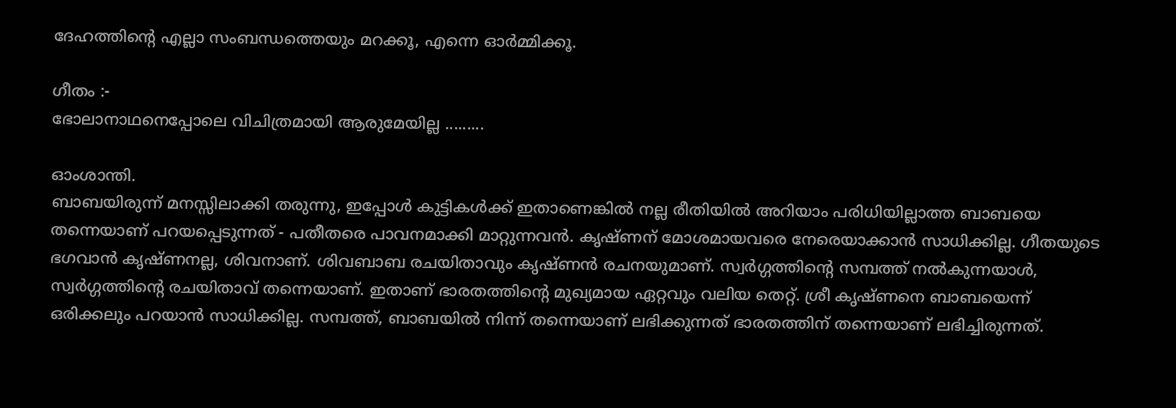ദേഹത്തിന്റെ എല്ലാ സംബന്ധത്തെയും മറക്കൂ, എന്നെ ഓർമ്മിക്കൂ.

ഗീതം :-
ഭോലാനാഥനെപ്പോലെ വിചിത്രമായി ആരുമേയില്ല .........

ഓംശാന്തി.
ബാബയിരുന്ന് മനസ്സിലാക്കി തരുന്നു, ഇപ്പോൾ കുട്ടികൾക്ക് ഇതാണെങ്കിൽ നല്ല രീതിയിൽ അറിയാം പരിധിയില്ലാത്ത ബാബയെ തന്നെയാണ് പറയപ്പെടുന്നത് - പതീതരെ പാവനമാക്കി മാറ്റുന്നവൻ. കൃഷ്ണന് മോശമായവരെ നേരെയാക്കാൻ സാധിക്കില്ല. ഗീതയുടെ ഭഗവാൻ കൃഷ്ണനല്ല, ശിവനാണ്. ശിവബാബ രചയിതാവും കൃഷ്ണൻ രചനയുമാണ്. സ്വർഗ്ഗത്തിന്റെ സമ്പത്ത് നൽകുന്നയാൾ, സ്വർഗ്ഗത്തിന്റെ രചയിതാവ് തന്നെയാണ്. ഇതാണ് ഭാരതത്തിന്റെ മുഖ്യമായ ഏറ്റവും വലിയ തെറ്റ്. ശ്രീ കൃഷ്ണനെ ബാബയെന്ന് ഒരിക്കലും പറയാൻ സാധിക്കില്ല. സമ്പത്ത്, ബാബയിൽ നിന്ന് തന്നെയാണ് ലഭിക്കുന്നത് ഭാരതത്തിന് തന്നെയാണ് ലഭിച്ചിരുന്നത്.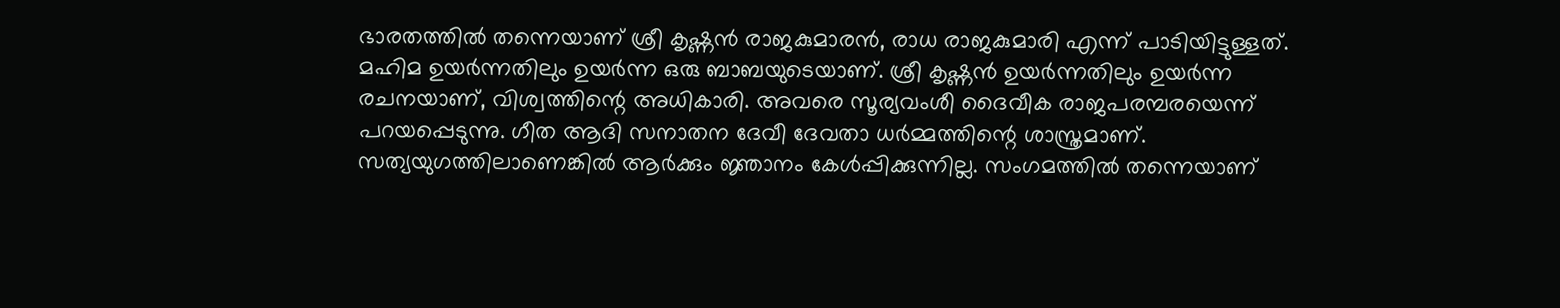ഭാരതത്തിൽ തന്നെയാണ് ശ്രീ കൃഷ്ണൻ രാജകുമാരൻ, രാധ രാജകുമാരി എന്ന് പാടിയിട്ടുള്ളത്. മഹിമ ഉയർന്നതിലും ഉയർന്ന ഒരു ബാബയുടെയാണ്. ശ്രീ കൃഷ്ണൻ ഉയർന്നതിലും ഉയർന്ന രചനയാണ്, വിശ്വത്തിന്റെ അധികാരി. അവരെ സൂര്യവംശീ ദൈവീക രാജപരമ്പരയെന്ന് പറയപ്പെടുന്നു. ഗീത ആദി സനാതന ദേവീ ദേവതാ ധർമ്മത്തിന്റെ ശാസ്ത്രമാണ്. സത്യയുഗത്തിലാണെങ്കിൽ ആർക്കും ജ്ഞാനം കേൾപ്പിക്കുന്നില്ല. സംഗമത്തിൽ തന്നെയാണ്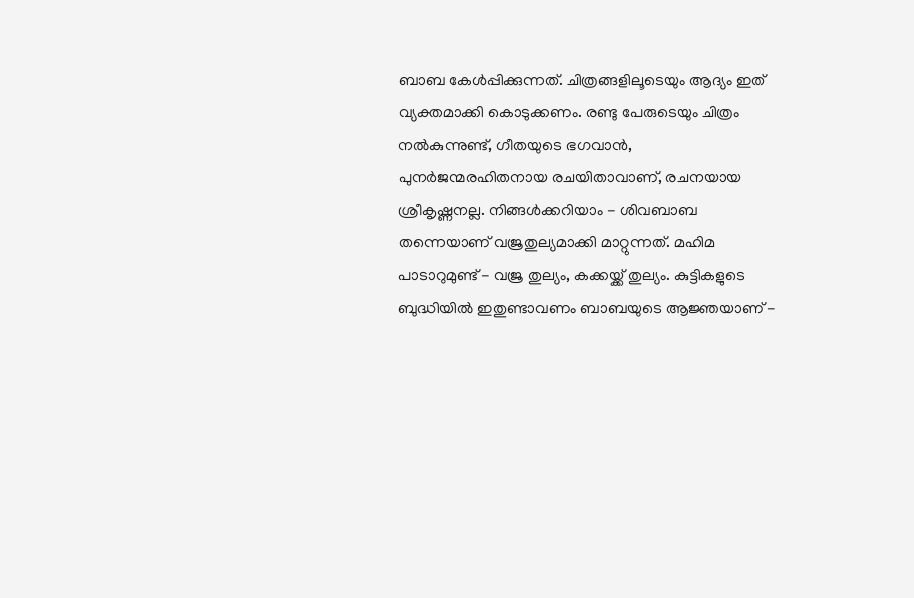ബാബ കേൾപ്പിക്കുന്നത്. ചിത്രങ്ങളിലൂടെയും ആദ്യം ഇത് വ്യക്തമാക്കി കൊടുക്കണം. രണ്ടു പേരുടെയും ചിത്രം നൽകുന്നുണ്ട്, ഗീതയുടെ ഭഗവാൻ, പുനർജന്മരഹിതനായ രചയിതാവാണ്, രചനയായ ശ്രീകൃഷ്ണനല്ല. നിങ്ങൾക്കറിയാം - ശിവബാബ തന്നെയാണ് വജ്രതുല്യമാക്കി മാറ്റുന്നത്. മഹിമ പാടാറുമുണ്ട് - വജ്ര തുല്യം, കക്കയ്ക്ക് തുല്യം. കുട്ടികളുടെ ബുദ്ധിയിൽ ഇതുണ്ടാവണം ബാബയുടെ ആജ്ഞയാണ് -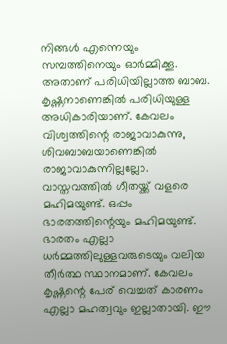നിങ്ങൾ എന്നെയും സമ്പത്തിനെയും ഓർമ്മിക്കൂ. അതാണ് പരിധിയില്ലാത്ത ബാബ. കൃഷ്ണനാണെങ്കിൽ പരിധിയുള്ള അധികാരിയാണ്. കേവലം വിശ്വത്തിന്റെ രാജാവാകുന്നു, ശിവബാബയാണെങ്കിൽ രാജാവാകുന്നില്ലല്ലോ. വാസ്തവത്തിൽ ഗീതയ്ക്ക് വളരെ മഹിമയുണ്ട്. ഒപ്പം ഭാരതത്തിന്റെയും മഹിമയുണ്ട്. ഭാരതം എല്ലാ ധർമ്മത്തിലുള്ളവരുടെയും വലിയ തീർത്ഥ സ്ഥാനമാണ്. കേവലം കൃഷ്ണന്റെ പേര് വെച്ചത് കാരണം എല്ലാ മഹത്വവും ഇല്ലാതായി. ഈ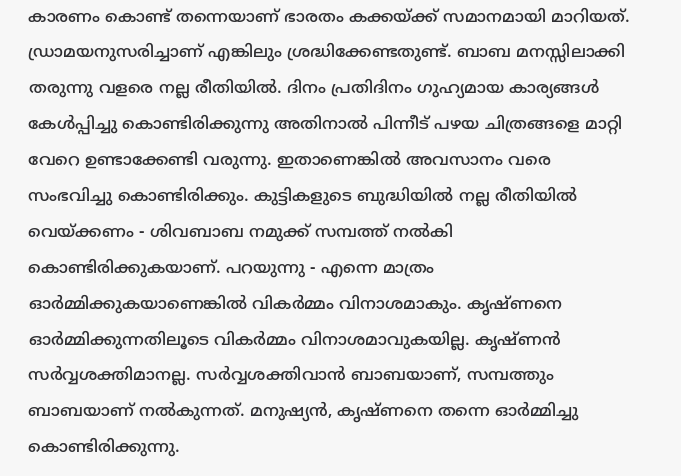കാരണം കൊണ്ട് തന്നെയാണ് ഭാരതം കക്കയ്ക്ക് സമാനമായി മാറിയത്. ഡ്രാമയനുസരിച്ചാണ് എങ്കിലും ശ്രദ്ധിക്കേണ്ടതുണ്ട്. ബാബ മനസ്സിലാക്കി തരുന്നു വളരെ നല്ല രീതിയിൽ. ദിനം പ്രതിദിനം ഗുഹ്യമായ കാര്യങ്ങൾ കേൾപ്പിച്ചു കൊണ്ടിരിക്കുന്നു അതിനാൽ പിന്നീട് പഴയ ചിത്രങ്ങളെ മാറ്റി വേറെ ഉണ്ടാക്കേണ്ടി വരുന്നു. ഇതാണെങ്കിൽ അവസാനം വരെ സംഭവിച്ചു കൊണ്ടിരിക്കും. കുട്ടികളുടെ ബുദ്ധിയിൽ നല്ല രീതിയിൽ വെയ്ക്കണം - ശിവബാബ നമുക്ക് സമ്പത്ത് നൽകി കൊണ്ടിരിക്കുകയാണ്. പറയുന്നു - എന്നെ മാത്രം ഓർമ്മിക്കുകയാണെങ്കിൽ വികർമ്മം വിനാശമാകും. കൃഷ്ണനെ ഓർമ്മിക്കുന്നതിലൂടെ വികർമ്മം വിനാശമാവുകയില്ല. കൃഷ്ണൻ സർവ്വശക്തിമാനല്ല. സർവ്വശക്തിവാൻ ബാബയാണ്, സമ്പത്തും ബാബയാണ് നൽകുന്നത്. മനുഷ്യൻ, കൃഷ്ണനെ തന്നെ ഓർമ്മിച്ചു കൊണ്ടിരിക്കുന്നു.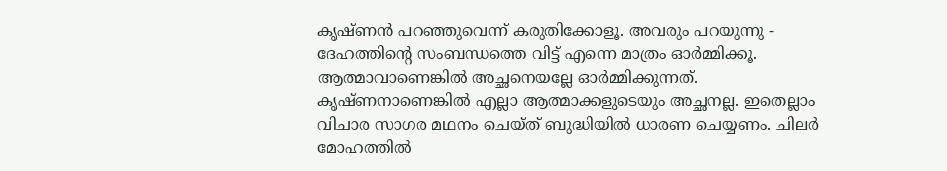കൃഷ്ണൻ പറഞ്ഞുവെന്ന് കരുതിക്കോളൂ. അവരും പറയുന്നു - ദേഹത്തിന്റെ സംബന്ധത്തെ വിട്ട് എന്നെ മാത്രം ഓർമ്മിക്കൂ. ആത്മാവാണെങ്കിൽ അച്ഛനെയല്ലേ ഓർമ്മിക്കുന്നത്. കൃഷ്ണനാണെങ്കിൽ എല്ലാ ആത്മാക്കളുടെയും അച്ഛനല്ല. ഇതെല്ലാം വിചാര സാഗര മഥനം ചെയ്ത് ബുദ്ധിയിൽ ധാരണ ചെയ്യണം. ചിലർ മോഹത്തിൽ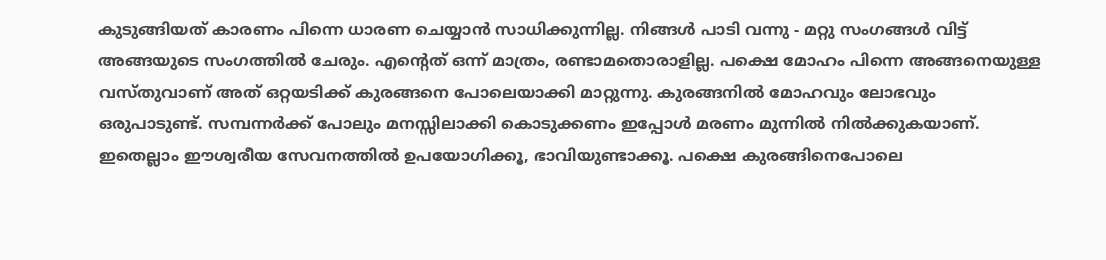കുടുങ്ങിയത് കാരണം പിന്നെ ധാരണ ചെയ്യാൻ സാധിക്കുന്നില്ല. നിങ്ങൾ പാടി വന്നു - മറ്റു സംഗങ്ങൾ വിട്ട് അങ്ങയുടെ സംഗത്തിൽ ചേരും. എന്റെത് ഒന്ന് മാത്രം, രണ്ടാമതൊരാളില്ല. പക്ഷെ മോഹം പിന്നെ അങ്ങനെയുള്ള വസ്തുവാണ് അത് ഒറ്റയടിക്ക് കുരങ്ങനെ പോലെയാക്കി മാറ്റുന്നു. കുരങ്ങനിൽ മോഹവും ലോഭവും ഒരുപാടുണ്ട്. സമ്പന്നർക്ക് പോലും മനസ്സിലാക്കി കൊടുക്കണം ഇപ്പോൾ മരണം മുന്നിൽ നിൽക്കുകയാണ്. ഇതെല്ലാം ഈശ്വരീയ സേവനത്തിൽ ഉപയോഗിക്കൂ, ഭാവിയുണ്ടാക്കൂ. പക്ഷെ കുരങ്ങിനെപോലെ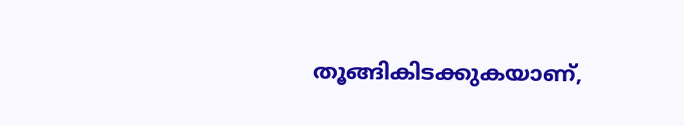തൂങ്ങികിടക്കുകയാണ്,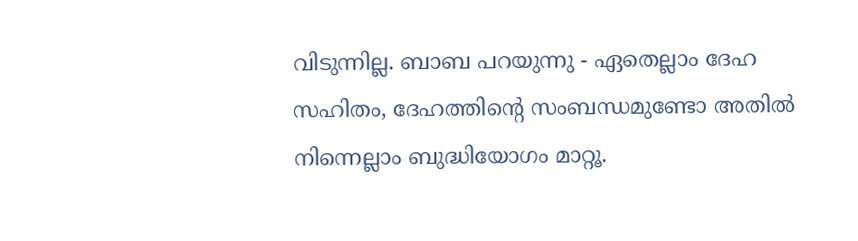വിടുന്നില്ല. ബാബ പറയുന്നു - ഏതെല്ലാം ദേഹ സഹിതം, ദേഹത്തിന്റെ സംബന്ധമുണ്ടോ അതിൽ നിന്നെല്ലാം ബുദ്ധിയോഗം മാറ്റൂ.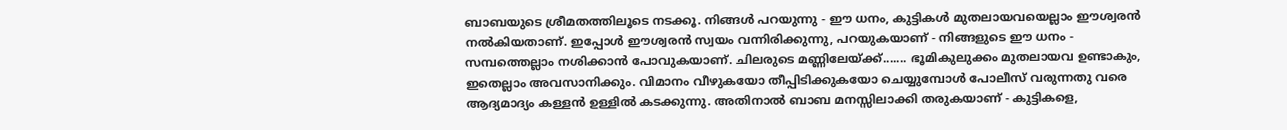ബാബയുടെ ശ്രീമതത്തിലൂടെ നടക്കൂ. നിങ്ങൾ പറയുന്നു - ഈ ധനം, കുട്ടികൾ മുതലായവയെല്ലാം ഈശ്വരൻ നൽകിയതാണ്. ഇപ്പോൾ ഈശ്വരൻ സ്വയം വന്നിരിക്കുന്നു, പറയുകയാണ് - നിങ്ങളുടെ ഈ ധനം - സമ്പത്തെല്ലാം നശിക്കാൻ പോവുകയാണ്. ചിലരുടെ മണ്ണിലേയ്ക്ക്....... ഭൂമികുലുക്കം മുതലായവ ഉണ്ടാകും, ഇതെല്ലാം അവസാനിക്കും. വിമാനം വീഴുകയോ തീപ്പിടിക്കുകയോ ചെയ്യുമ്പോൾ പോലീസ് വരുന്നതു വരെ ആദ്യമാദ്യം കള്ളൻ ഉള്ളിൽ കടക്കുന്നു. അതിനാൽ ബാബ മനസ്സിലാക്കി തരുകയാണ് - കുട്ടികളെ,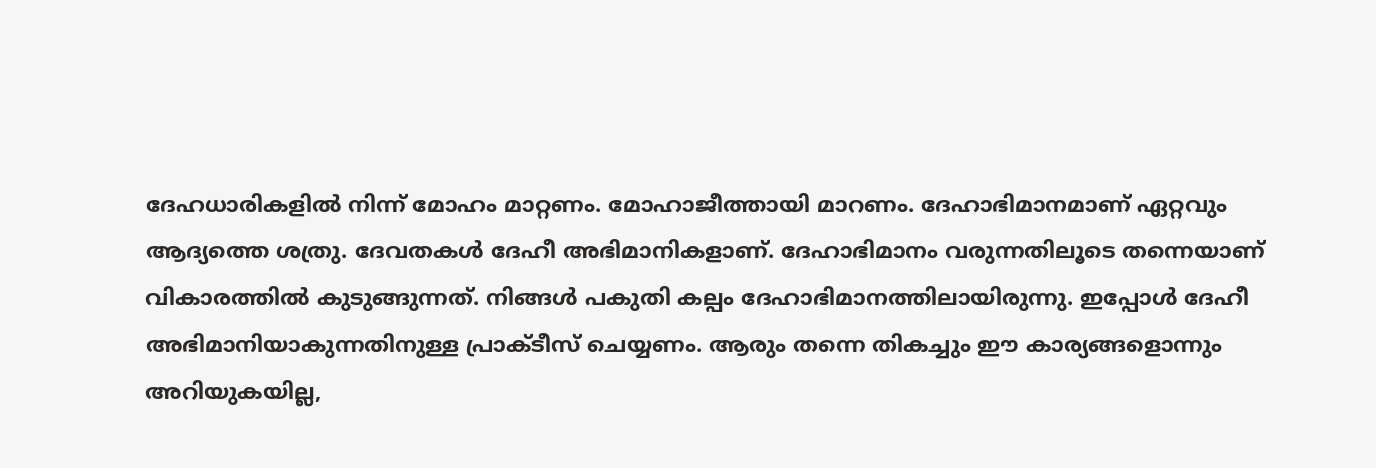ദേഹധാരികളിൽ നിന്ന് മോഹം മാറ്റണം. മോഹാജീത്തായി മാറണം. ദേഹാഭിമാനമാണ് ഏറ്റവും ആദ്യത്തെ ശത്രു. ദേവതകൾ ദേഹീ അഭിമാനികളാണ്. ദേഹാഭിമാനം വരുന്നതിലൂടെ തന്നെയാണ് വികാരത്തിൽ കുടുങ്ങുന്നത്. നിങ്ങൾ പകുതി കല്പം ദേഹാഭിമാനത്തിലായിരുന്നു. ഇപ്പോൾ ദേഹീ അഭിമാനിയാകുന്നതിനുള്ള പ്രാക്ടീസ് ചെയ്യണം. ആരും തന്നെ തികച്ചും ഈ കാര്യങ്ങളൊന്നും അറിയുകയില്ല,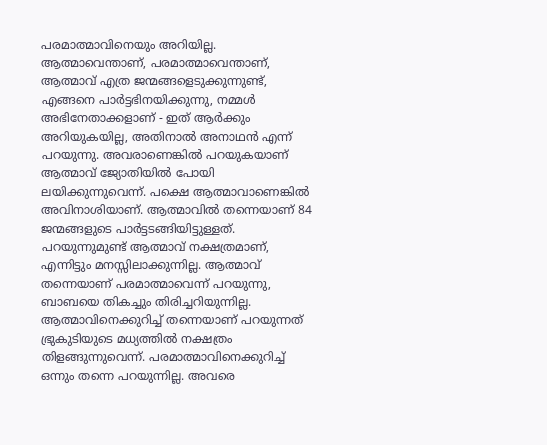പരമാത്മാവിനെയും അറിയില്ല. ആത്മാവെന്താണ്, പരമാത്മാവെന്താണ്, ആത്മാവ് എത്ര ജന്മങ്ങളെടുക്കുന്നുണ്ട്, എങ്ങനെ പാർട്ടഭിനയിക്കുന്നു, നമ്മൾ അഭിനേതാക്കളാണ് - ഇത് ആർക്കും അറിയുകയില്ല, അതിനാൽ അനാഥൻ എന്ന് പറയുന്നു. അവരാണെങ്കിൽ പറയുകയാണ് ആത്മാവ് ജ്യോതിയിൽ പോയി ലയിക്കുന്നുവെന്ന്. പക്ഷെ ആത്മാവാണെങ്കിൽ അവിനാശിയാണ്. ആത്മാവിൽ തന്നെയാണ് 84 ജന്മങ്ങളുടെ പാർട്ടടങ്ങിയിട്ടുള്ളത്. പറയുന്നുമുണ്ട് ആത്മാവ് നക്ഷത്രമാണ്, എന്നിട്ടും മനസ്സിലാക്കുന്നില്ല. ആത്മാവ് തന്നെയാണ് പരമാത്മാവെന്ന് പറയുന്നു, ബാബയെ തികച്ചും തിരിച്ചറിയുന്നില്ല. ആത്മാവിനെക്കുറിച്ച് തന്നെയാണ് പറയുന്നത് ഭ്രുകുടിയുടെ മധ്യത്തിൽ നക്ഷത്രം തിളങ്ങുന്നുവെന്ന്. പരമാത്മാവിനെക്കുറിച്ച് ഒന്നും തന്നെ പറയുന്നില്ല. അവരെ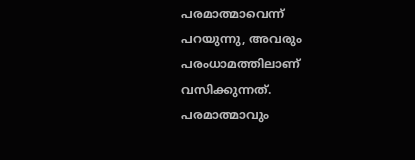പരമാത്മാവെന്ന് പറയുന്നു, അവരും പരംധാമത്തിലാണ് വസിക്കുന്നത്. പരമാത്മാവും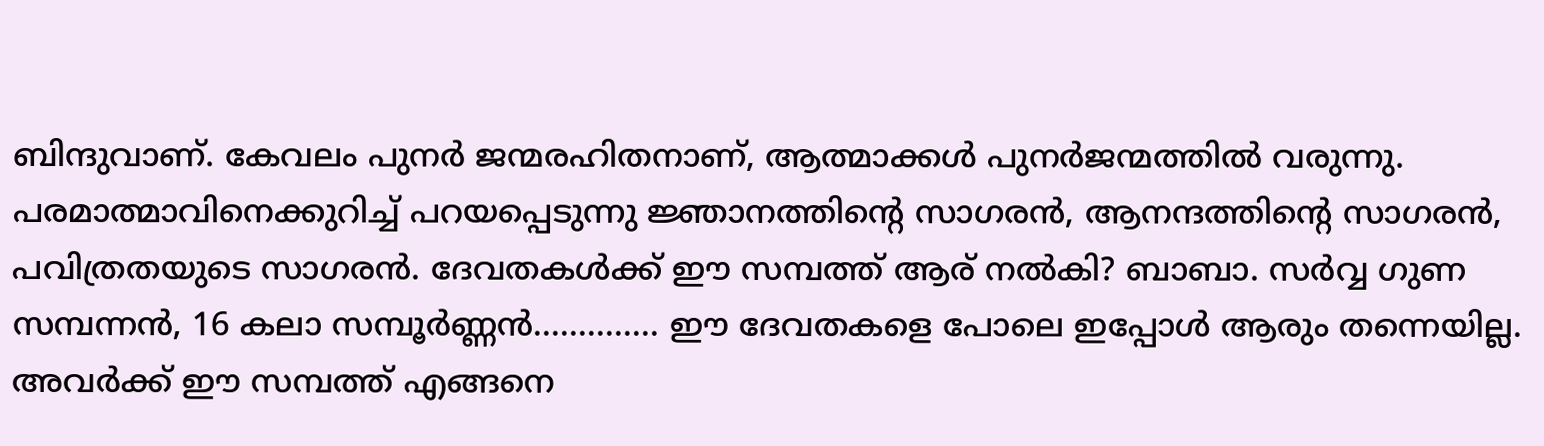ബിന്ദുവാണ്. കേവലം പുനർ ജന്മരഹിതനാണ്, ആത്മാക്കൾ പുനർജന്മത്തിൽ വരുന്നു. പരമാത്മാവിനെക്കുറിച്ച് പറയപ്പെടുന്നു ജ്ഞാനത്തിന്റെ സാഗരൻ, ആനന്ദത്തിന്റെ സാഗരൻ, പവിത്രതയുടെ സാഗരൻ. ദേവതകൾക്ക് ഈ സമ്പത്ത് ആര് നൽകി? ബാബാ. സർവ്വ ഗുണ സമ്പന്നൻ, 16 കലാ സമ്പൂർണ്ണൻ.............. ഈ ദേവതകളെ പോലെ ഇപ്പോൾ ആരും തന്നെയില്ല. അവർക്ക് ഈ സമ്പത്ത് എങ്ങനെ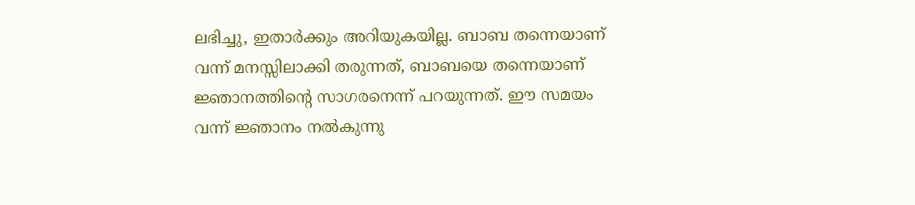ലഭിച്ചു, ഇതാർക്കും അറിയുകയില്ല. ബാബ തന്നെയാണ് വന്ന് മനസ്സിലാക്കി തരുന്നത്, ബാബയെ തന്നെയാണ് ജ്ഞാനത്തിന്റെ സാഗരനെന്ന് പറയുന്നത്. ഈ സമയം വന്ന് ജ്ഞാനം നൽകുന്നു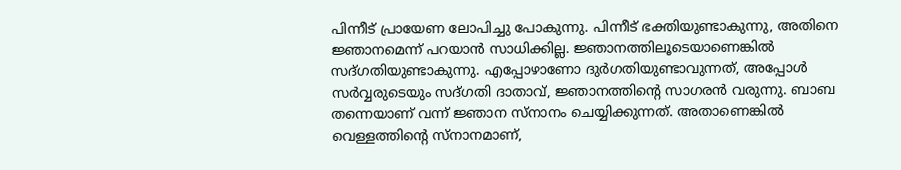പിന്നീട് പ്രായേണ ലോപിച്ചു പോകുന്നു. പിന്നീട് ഭക്തിയുണ്ടാകുന്നു, അതിനെ ജ്ഞാനമെന്ന് പറയാൻ സാധിക്കില്ല. ജ്ഞാനത്തിലൂടെയാണെങ്കിൽ സദ്ഗതിയുണ്ടാകുന്നു. എപ്പോഴാണോ ദുർഗതിയുണ്ടാവുന്നത്, അപ്പോൾ സർവ്വരുടെയും സദ്ഗതി ദാതാവ്, ജ്ഞാനത്തിന്റെ സാഗരൻ വരുന്നു. ബാബ തന്നെയാണ് വന്ന് ജ്ഞാന സ്നാനം ചെയ്യിക്കുന്നത്. അതാണെങ്കിൽ വെള്ളത്തിന്റെ സ്നാനമാണ്,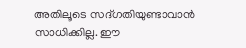അതിലൂടെ സദ്ഗതിയുണ്ടാവാൻ സാധിക്കില്ല. ഈ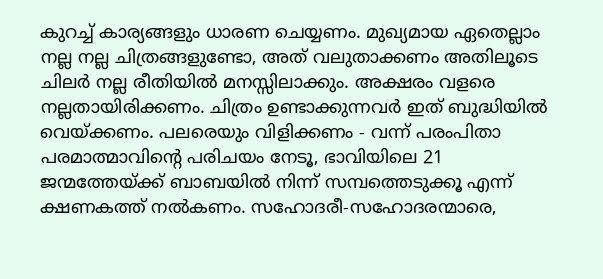കുറച്ച് കാര്യങ്ങളും ധാരണ ചെയ്യണം. മുഖ്യമായ ഏതെല്ലാം നല്ല നല്ല ചിത്രങ്ങളുണ്ടോ, അത് വലുതാക്കണം അതിലൂടെ ചിലർ നല്ല രീതിയിൽ മനസ്സിലാക്കും. അക്ഷരം വളരെ നല്ലതായിരിക്കണം. ചിത്രം ഉണ്ടാക്കുന്നവർ ഇത് ബുദ്ധിയിൽ വെയ്ക്കണം. പലരെയും വിളിക്കണം - വന്ന് പരംപിതാ പരമാത്മാവിന്റെ പരിചയം നേടൂ, ഭാവിയിലെ 21 ജന്മത്തേയ്ക്ക് ബാബയിൽ നിന്ന് സമ്പത്തെടുക്കൂ എന്ന് ക്ഷണകത്ത് നൽകണം. സഹോദരീ-സഹോദരന്മാരെ,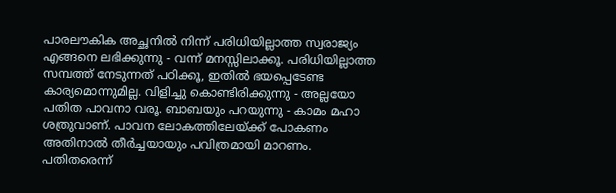പാരലൗകിക അച്ഛനിൽ നിന്ന് പരിധിയില്ലാത്ത സ്വരാജ്യം എങ്ങനെ ലഭിക്കുന്നു - വന്ന് മനസ്സിലാക്കൂ. പരിധിയില്ലാത്ത സമ്പത്ത് നേടുന്നത് പഠിക്കൂ, ഇതിൽ ഭയപ്പെടേണ്ട കാര്യമൊന്നുമില്ല. വിളിച്ചു കൊണ്ടിരിക്കുന്നു - അല്ലയോ പതിത പാവനാ വരൂ. ബാബയും പറയുന്നു - കാമം മഹാ ശത്രുവാണ്. പാവന ലോകത്തിലേയ്ക്ക് പോകണം അതിനാൽ തീർച്ചയായും പവിത്രമായി മാറണം. പതിതരെന്ന്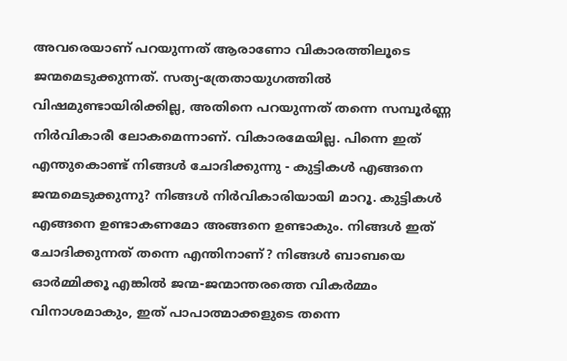അവരെയാണ് പറയുന്നത് ആരാണോ വികാരത്തിലൂടെ ജന്മമെടുക്കുന്നത്. സത്യ-ത്രേതായുഗത്തിൽ വിഷമുണ്ടായിരിക്കില്ല, അതിനെ പറയുന്നത് തന്നെ സമ്പൂർണ്ണ നിർവികാരീ ലോകമെന്നാണ്. വികാരമേയില്ല. പിന്നെ ഇത് എന്തുകൊണ്ട് നിങ്ങൾ ചോദിക്കുന്നു - കുട്ടികൾ എങ്ങനെ ജന്മമെടുക്കുന്നു? നിങ്ങൾ നിർവികാരിയായി മാറൂ. കുട്ടികൾ എങ്ങനെ ഉണ്ടാകണമോ അങ്ങനെ ഉണ്ടാകും. നിങ്ങൾ ഇത് ചോദിക്കുന്നത് തന്നെ എന്തിനാണ്? നിങ്ങൾ ബാബയെ ഓർമ്മിക്കൂ എങ്കിൽ ജന്മ-ജന്മാന്തരത്തെ വികർമ്മം വിനാശമാകും, ഇത് പാപാത്മാക്കളുടെ തന്നെ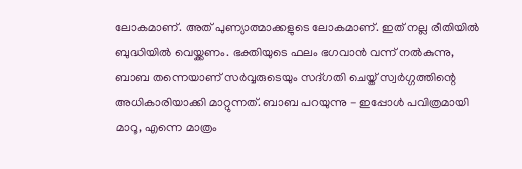ലോകമാണ്. അത് പുണ്യാത്മാക്കളുടെ ലോകമാണ്. ഇത് നല്ല രീതിയിൽ ബുദ്ധിയിൽ വെയ്ക്കണം. ഭക്തിയുടെ ഫലം ഭഗവാൻ വന്ന് നൽകുന്നു, ബാബ തന്നെയാണ് സർവ്വരുടെയും സദ്ഗതി ചെയ്ത് സ്വർഗ്ഗത്തിന്റെ അധികാരിയാക്കി മാറ്റുന്നത്. ബാബ പറയുന്നു - ഇപ്പോൾ പവിത്രമായി മാറൂ, എന്നെ മാത്രം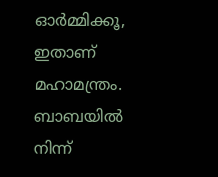ഓർമ്മിക്കൂ, ഇതാണ് മഹാമന്ത്രം. ബാബയിൽ നിന്ന്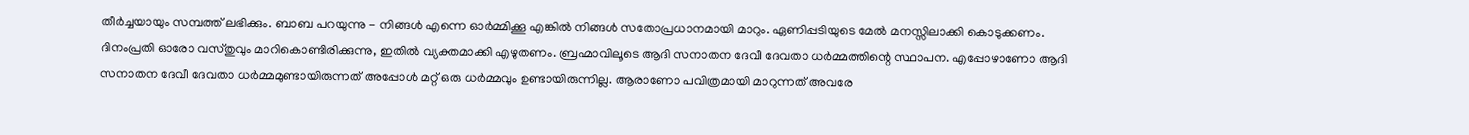തീർച്ചയായും സമ്പത്ത് ലഭിക്കും. ബാബ പറയുന്നു - നിങ്ങൾ എന്നെ ഓർമ്മിക്കൂ എങ്കിൽ നിങ്ങൾ സതോപ്രധാനമായി മാറും. ഏണിപ്പടിയുടെ മേൽ മനസ്സിലാക്കി കൊടുക്കണം. ദിനംപ്രതി ഓരോ വസ്തുവും മാറികൊണ്ടിരിക്കുന്നു, ഇതിൽ വ്യക്തമാക്കി എഴുതണം. ബ്രഹ്മാവിലൂടെ ആദി സനാതന ദേവീ ദേവതാ ധർമ്മത്തിന്റെ സ്ഥാപന. എപ്പോഴാണോ ആദി സനാതന ദേവീ ദേവതാ ധർമ്മമുണ്ടായിരുന്നത് അപ്പോൾ മറ്റ് ഒരു ധർമ്മവും ഉണ്ടായിരുന്നില്ല. ആരാണോ പവിത്രമായി മാറുന്നത് അവരേ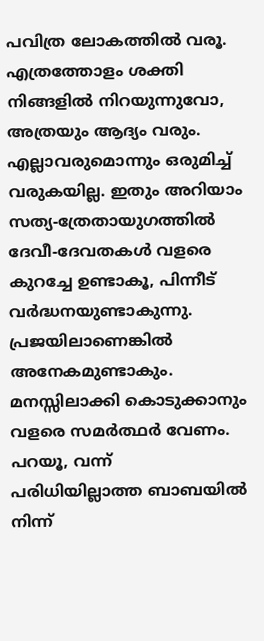പവിത്ര ലോകത്തിൽ വരൂ. എത്രത്തോളം ശക്തി നിങ്ങളിൽ നിറയുന്നുവോ, അത്രയും ആദ്യം വരും. എല്ലാവരുമൊന്നും ഒരുമിച്ച് വരുകയില്ല. ഇതും അറിയാം സത്യ-ത്രേതായുഗത്തിൽ ദേവീ-ദേവതകൾ വളരെ കുറച്ചേ ഉണ്ടാകൂ, പിന്നീട് വർദ്ധനയുണ്ടാകുന്നു. പ്രജയിലാണെങ്കിൽ അനേകമുണ്ടാകും. മനസ്സിലാക്കി കൊടുക്കാനും വളരെ സമർത്ഥർ വേണം. പറയൂ, വന്ന് പരിധിയില്ലാത്ത ബാബയിൽ നിന്ന്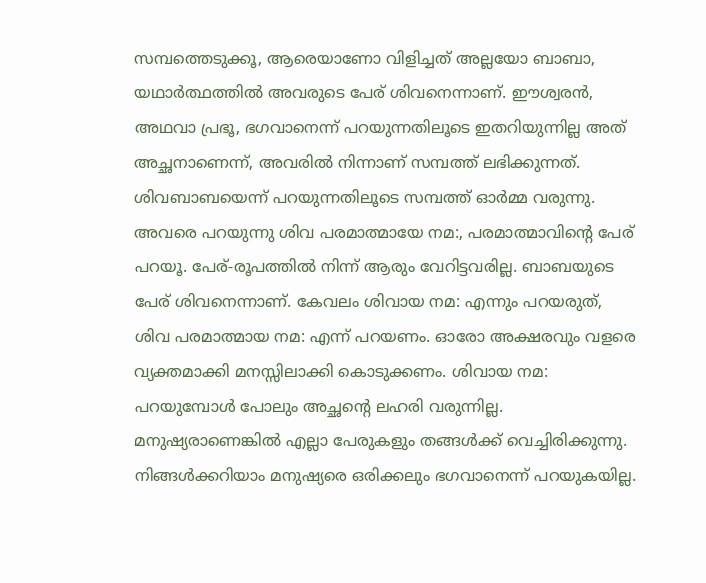സമ്പത്തെടുക്കൂ, ആരെയാണോ വിളിച്ചത് അല്ലയോ ബാബാ, യഥാർത്ഥത്തിൽ അവരുടെ പേര് ശിവനെന്നാണ്. ഈശ്വരൻ, അഥവാ പ്രഭൂ, ഭഗവാനെന്ന് പറയുന്നതിലൂടെ ഇതറിയുന്നില്ല അത് അച്ഛനാണെന്ന്, അവരിൽ നിന്നാണ് സമ്പത്ത് ലഭിക്കുന്നത്. ശിവബാബയെന്ന് പറയുന്നതിലൂടെ സമ്പത്ത് ഓർമ്മ വരുന്നു. അവരെ പറയുന്നു ശിവ പരമാത്മായേ നമ:, പരമാത്മാവിന്റെ പേര് പറയൂ. പേര്-രൂപത്തിൽ നിന്ന് ആരും വേറിട്ടവരില്ല. ബാബയുടെ പേര് ശിവനെന്നാണ്. കേവലം ശിവായ നമ: എന്നും പറയരുത്, ശിവ പരമാത്മായ നമ: എന്ന് പറയണം. ഓരോ അക്ഷരവും വളരെ വ്യക്തമാക്കി മനസ്സിലാക്കി കൊടുക്കണം. ശിവായ നമ: പറയുമ്പോൾ പോലും അച്ഛന്റെ ലഹരി വരുന്നില്ല. മനുഷ്യരാണെങ്കിൽ എല്ലാ പേരുകളും തങ്ങൾക്ക് വെച്ചിരിക്കുന്നു. നിങ്ങൾക്കറിയാം മനുഷ്യരെ ഒരിക്കലും ഭഗവാനെന്ന് പറയുകയില്ല.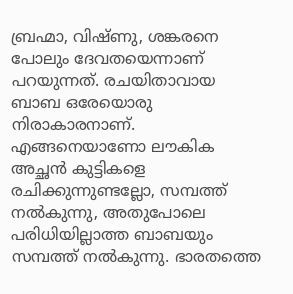ബ്രഹ്മാ, വിഷ്ണു, ശങ്കരനെ പോലും ദേവതയെന്നാണ് പറയുന്നത്. രചയിതാവായ ബാബ ഒരേയൊരു നിരാകാരനാണ്. എങ്ങനെയാണോ ലൗകിക അച്ഛൻ കുട്ടികളെ രചിക്കുന്നുണ്ടല്ലോ, സമ്പത്ത് നൽകുന്നു, അതുപോലെ പരിധിയില്ലാത്ത ബാബയും സമ്പത്ത് നൽകുന്നു. ഭാരതത്തെ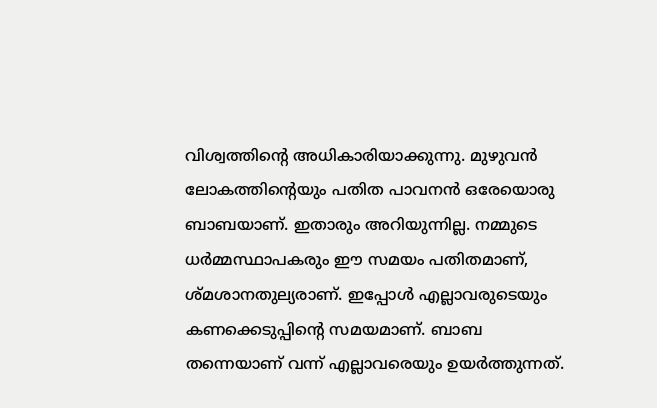വിശ്വത്തിന്റെ അധികാരിയാക്കുന്നു. മുഴുവൻ ലോകത്തിന്റെയും പതിത പാവനൻ ഒരേയൊരു ബാബയാണ്. ഇതാരും അറിയുന്നില്ല. നമ്മുടെ ധർമ്മസ്ഥാപകരും ഈ സമയം പതിതമാണ്, ശ്മശാനതുല്യരാണ്. ഇപ്പോൾ എല്ലാവരുടെയും കണക്കെടുപ്പിന്റെ സമയമാണ്. ബാബ തന്നെയാണ് വന്ന് എല്ലാവരെയും ഉയർത്തുന്നത്.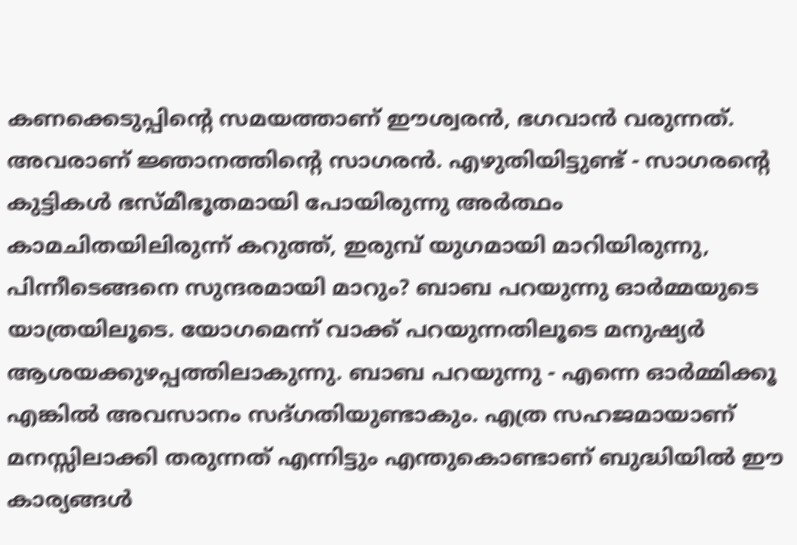കണക്കെടുപ്പിന്റെ സമയത്താണ് ഈശ്വരൻ, ഭഗവാൻ വരുന്നത്. അവരാണ് ജ്ഞാനത്തിന്റെ സാഗരൻ. എഴുതിയിട്ടുണ്ട് - സാഗരന്റെ കുട്ടികൾ ഭസ്മീഭൂതമായി പോയിരുന്നു അർത്ഥം കാമചിതയിലിരുന്ന് കറുത്ത്, ഇരുമ്പ് യുഗമായി മാറിയിരുന്നു, പിന്നീടെങ്ങനെ സുന്ദരമായി മാറും? ബാബ പറയുന്നു ഓർമ്മയുടെ യാത്രയിലൂടെ. യോഗമെന്ന് വാക്ക് പറയുന്നതിലൂടെ മനുഷ്യർ ആശയക്കുഴപ്പത്തിലാകുന്നു. ബാബ പറയുന്നു - എന്നെ ഓർമ്മിക്കൂ എങ്കിൽ അവസാനം സദ്ഗതിയുണ്ടാകും. എത്ര സഹജമായാണ് മനസ്സിലാക്കി തരുന്നത് എന്നിട്ടും എന്തുകൊണ്ടാണ് ബുദ്ധിയിൽ ഈ കാര്യങ്ങൾ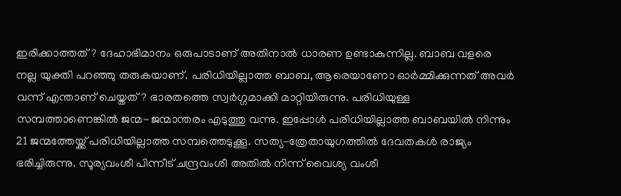ഇരിക്കാത്തത്? ദേഹാഭിമാനം ഒരുപാടാണ് അതിനാൽ ധാരണ ഉണ്ടാകുന്നില്ല. ബാബ വളരെ നല്ല യുക്തി പറഞ്ഞു തരുകയാണ്. പരിധിയില്ലാത്ത ബാബ, ആരെയാണോ ഓർമ്മിക്കുന്നത് അവർ വന്ന് എന്താണ് ചെയ്തത്? ഭാരതത്തെ സ്വർഗ്ഗമാക്കി മാറ്റിയിരുന്നു. പരിധിയുള്ള സമ്പത്താണെങ്കിൽ ജന്മ-ജന്മാന്തരം എടുത്തു വന്നു. ഇപ്പോൾ പരിധിയില്ലാത്ത ബാബയിൽ നിന്നും 21 ജന്മത്തേയ്ക്ക് പരിധിയില്ലാത്ത സമ്പത്തെടുക്കൂ. സത്യ-ത്രേതായുഗത്തിൽ ദേവതകൾ രാജ്യം ഭരിച്ചിരുന്നു. സൂര്യവംശീ പിന്നീട് ചന്ദ്രവംശീ അതിൽ നിന്ന് വൈശ്യ വംശീ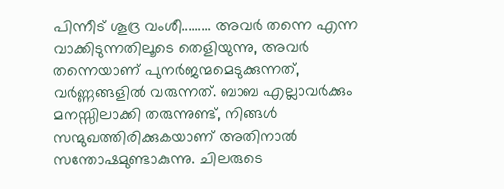പിന്നീട് ശൂദ്ര വംശീ......... അവർ തന്നെ എന്ന വാക്കിടുന്നതിലൂടെ തെളിയുന്നു, അവർ തന്നെയാണ് പുനർജന്മമെടുക്കുന്നത്, വർണ്ണങ്ങളിൽ വരുന്നത്. ബാബ എല്ലാവർക്കും മനസ്സിലാക്കി തരുന്നുണ്ട്, നിങ്ങൾ സന്മുഖത്തിരിക്കുകയാണ് അതിനാൽ സന്തോഷമുണ്ടാകുന്നു. ചിലരുടെ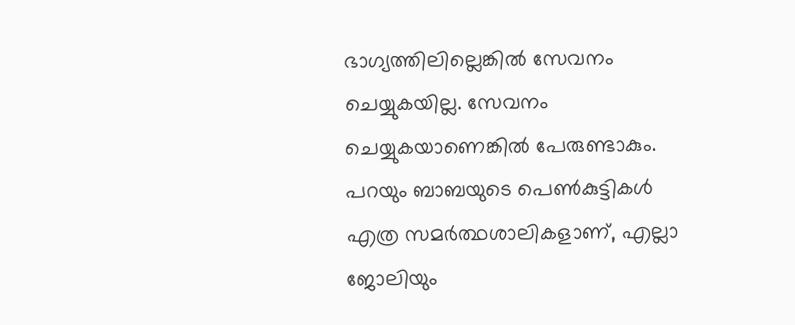ഭാഗ്യത്തിലില്ലെങ്കിൽ സേവനം ചെയ്യുകയില്ല. സേവനം ചെയ്യുകയാണെങ്കിൽ പേരുണ്ടാകും. പറയും ബാബയുടെ പെൺകുട്ടികൾ എത്ര സമർത്ഥശാലികളാണ്, എല്ലാ ജോലിയും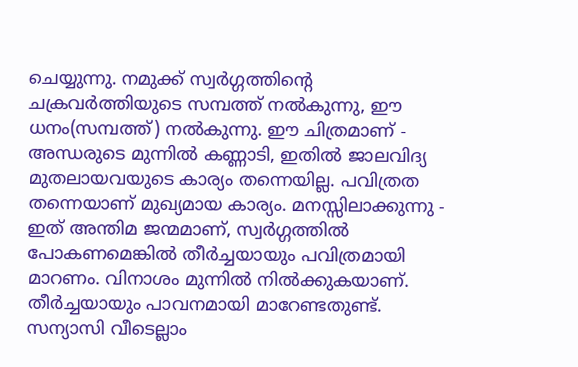ചെയ്യുന്നു. നമുക്ക് സ്വർഗ്ഗത്തിന്റെ ചക്രവർത്തിയുടെ സമ്പത്ത് നൽകുന്നു, ഈ ധനം(സമ്പത്ത്) നൽകുന്നു. ഈ ചിത്രമാണ് - അന്ധരുടെ മുന്നിൽ കണ്ണാടി, ഇതിൽ ജാലവിദ്യ മുതലായവയുടെ കാര്യം തന്നെയില്ല. പവിത്രത തന്നെയാണ് മുഖ്യമായ കാര്യം. മനസ്സിലാക്കുന്നു - ഇത് അന്തിമ ജന്മമാണ്, സ്വർഗ്ഗത്തിൽ പോകണമെങ്കിൽ തീർച്ചയായും പവിത്രമായി മാറണം. വിനാശം മുന്നിൽ നിൽക്കുകയാണ്. തീർച്ചയായും പാവനമായി മാറേണ്ടതുണ്ട്. സന്യാസി വീടെല്ലാം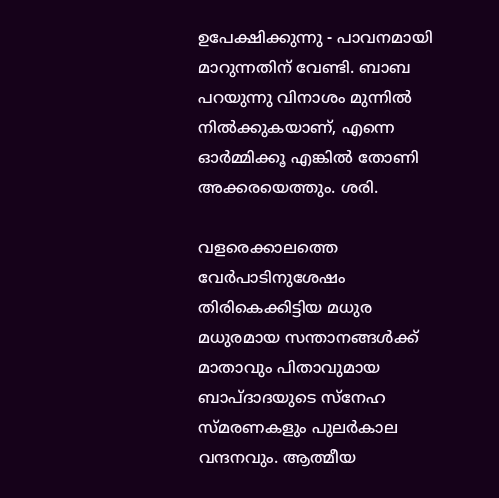ഉപേക്ഷിക്കുന്നു - പാവനമായി മാറുന്നതിന് വേണ്ടി. ബാബ പറയുന്നു വിനാശം മുന്നിൽ നിൽക്കുകയാണ്, എന്നെ ഓർമ്മിക്കൂ എങ്കിൽ തോണി അക്കരയെത്തും. ശരി.

വളരെക്കാലത്തെ വേർപാടിനുശേഷം തിരികെക്കിട്ടിയ മധുര മധുരമായ സന്താനങ്ങൾക്ക് മാതാവും പിതാവുമായ ബാപ്ദാദയുടെ സ്നേഹ സ്മരണകളും പുലർകാല വന്ദനവും. ആത്മീയ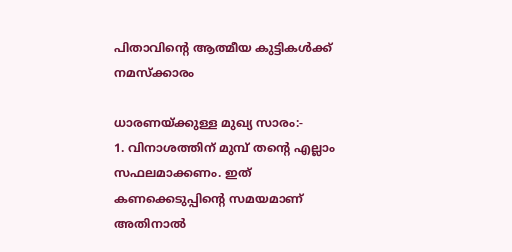പിതാവിന്റെ ആത്മീയ കുട്ടികൾക്ക് നമസ്ക്കാരം

ധാരണയ്ക്കുള്ള മുഖ്യ സാരം:-
1. വിനാശത്തിന് മുമ്പ് തന്റെ എല്ലാം സഫലമാക്കണം. ഇത് കണക്കെടുപ്പിന്റെ സമയമാണ് അതിനാൽ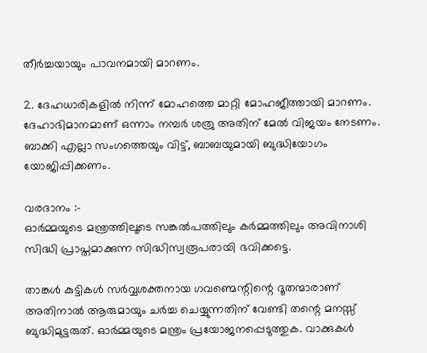തീർച്ചയായും പാവനമായി മാറണം.

2. ദേഹധാരികളിൽ നിന്ന് മോഹത്തെ മാറ്റി മോഹജീത്തായി മാറണം. ദേഹാഭിമാനമാണ് ഒന്നാം നമ്പർ ശത്രു അതിന് മേൽ വിജയം നേടണം. ബാക്കി എല്ലാ സംഗത്തെയും വിട്ട്, ബാബയുമായി ബുദ്ധിയോഗം യോജിപ്പിക്കണം.

വരദാനം :-
ഓർമ്മയുടെ മന്ത്രത്തിലൂടെ സങ്കൽപത്തിലും കർമ്മത്തിലും അവിനാശി സിദ്ധി പ്രാപ്തമാക്കുന്ന സിദ്ധിസ്വരൂപരായി ഭവിക്കട്ടെ.

താങ്കൾ കുട്ടികൾ സർവ്വശക്തനായ ഗവണ്മെന്റിന്റെ ദൂതന്മാരാണ് അതിനാൽ ആരുമായും ചർച്ച ചെയ്യുന്നതിന് വേണ്ടി തന്റെ മനസ്സ് ബുദ്ധിമുട്ടരുത്. ഓർമ്മയുടെ മന്ത്രം പ്രയോജനപ്പെടുത്തുക. വാക്കുകൾ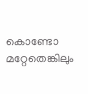കൊണ്ടോ മറ്റേതെങ്കിലും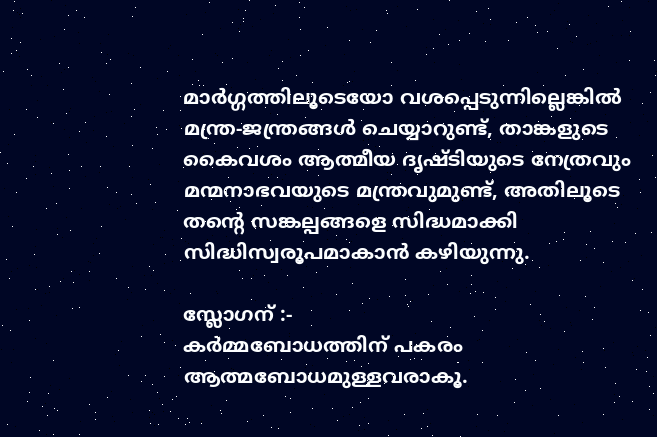മാർഗ്ഗത്തിലൂടെയോ വശപ്പെടുന്നില്ലെങ്കിൽ മന്ത്ര-ജന്ത്രങ്ങൾ ചെയ്യാറുണ്ട്, താങ്കളുടെ കൈവശം ആത്മീയ ദൃഷ്ടിയുടെ നേത്രവും മന്മനാഭവയുടെ മന്ത്രവുമുണ്ട്, അതിലൂടെ തന്റെ സങ്കല്പങ്ങളെ സിദ്ധമാക്കി സിദ്ധിസ്വരൂപമാകാൻ കഴിയുന്നു.

സ്ലോഗന് :-
കർമ്മബോധത്തിന് പകരം ആത്മബോധമുള്ളവരാകൂ.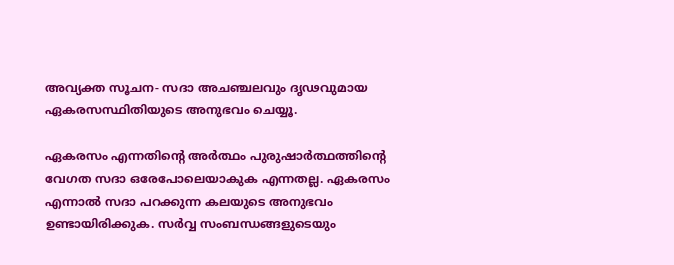അവ്യക്ത സൂചന- സദാ അചഞ്ചലവും ദൃഢവുമായ ഏകരസസ്ഥിതിയുടെ അനുഭവം ചെയ്യൂ.

ഏകരസം എന്നതിന്റെ അർത്ഥം പുരുഷാർത്ഥത്തിന്റെ വേഗത സദാ ഒരേപോലെയാകുക എന്നതല്ല. ഏകരസം എന്നാൽ സദാ പറക്കുന്ന കലയുടെ അനുഭവം ഉണ്ടായിരിക്കുക. സർവ്വ സംബന്ധങ്ങളുടെയും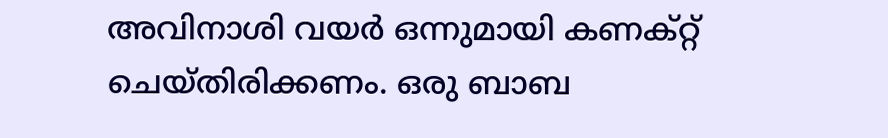അവിനാശി വയർ ഒന്നുമായി കണക്റ്റ് ചെയ്തിരിക്കണം. ഒരു ബാബ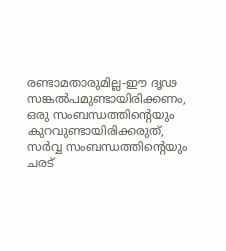രണ്ടാമതാരുമില്ല-ഈ ദൃഢ സങ്കൽപമുണ്ടായിരിക്കണം, ഒരു സംബന്ധത്തിന്റെയും കുറവുണ്ടായിരിക്കരുത്, സർവ്വ സംബന്ധത്തിന്റെയും ചരട്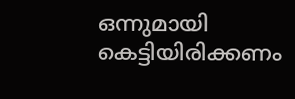ഒന്നുമായി കെട്ടിയിരിക്കണം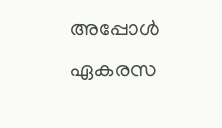അപ്പോൾ ഏകരസ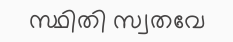സ്ഥിതി സ്വതവേ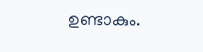ഉണ്ടാകും.